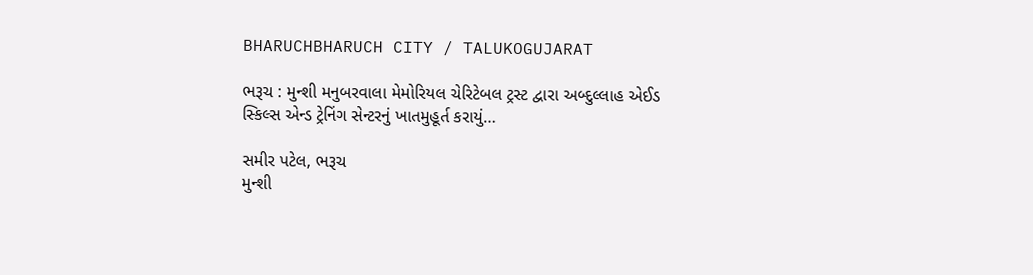BHARUCHBHARUCH CITY / TALUKOGUJARAT

ભરૂચ : મુન્શી મનુબરવાલા મેમોરિયલ ચેરિટેબલ ટ્રસ્ટ દ્વારા અબ્દુલ્લાહ એઈડ સ્કિલ્સ એન્ડ ટ્રેનિંગ સેન્ટરનું ખાતમુહૂર્ત કરાયું…

સમીર પટેલ, ભરૂચ
મુન્શી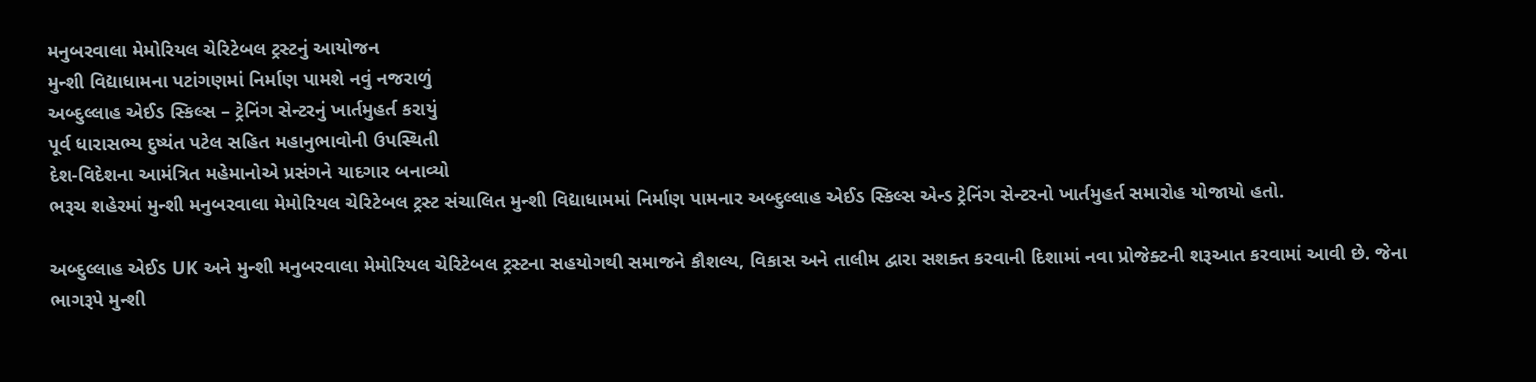મનુબરવાલા મેમોરિયલ ચેરિટેબલ ટ્રસ્ટનું આયોજન
મુન્શી વિદ્યાધામના પટાંગણમાં નિર્માણ પામશે નવું નજરાળું
અબ્દુલ્લાહ એઈડ સ્કિલ્સ – ટ્રેનિંગ સેન્ટરનું ખાર્તમુહર્ત કરાયું
પૂર્વ ધારાસભ્ય દુષ્યંત પટેલ સહિત મહાનુભાવોની ઉપસ્થિતી
દેશ-વિદેશના આમંત્રિત મહેમાનોએ પ્રસંગને યાદગાર બનાવ્યો
ભરૂચ શહેરમાં મુન્શી મનુબરવાલા મેમોરિયલ ચેરિટેબલ ટ્રસ્ટ સંચાલિત મુન્શી વિદ્યાધામમાં નિર્માણ પામનાર અબ્દુલ્લાહ એઈડ સ્કિલ્સ એન્ડ ટ્રેનિંગ સેન્ટરનો ખાર્તમુહર્ત સમારોહ યોજાયો હતો.

અબ્દુલ્લાહ એઈડ UK અને મુન્શી મનુબરવાલા મેમોરિયલ ચેરિટેબલ ટ્રસ્ટના સહયોગથી સમાજને કૌશલ્ય, વિકાસ અને તાલીમ દ્વારા સશક્ત કરવાની દિશામાં નવા પ્રોજેક્ટની શરૂઆત કરવામાં આવી છે. જેના ભાગરૂપે મુન્શી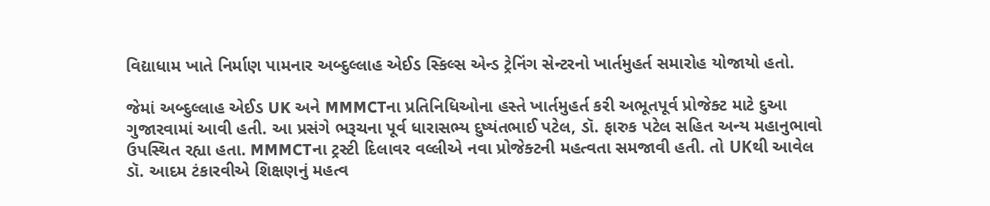વિદ્યાધામ ખાતે નિર્માણ પામનાર અબ્દુલ્લાહ એઈડ સ્કિલ્સ એન્ડ ટ્રેનિંગ સેન્ટરનો ખાર્તમુહર્ત સમારોહ યોજાયો હતો.

જેમાં અબ્દુલ્લાહ એઈડ UK અને MMMCTના પ્રતિનિધિઓના હસ્તે ખાર્તમુહર્ત કરી અભૂતપૂર્વ પ્રોજેક્ટ માટે દુઆ ગુજારવામાં આવી હતી. આ પ્રસંગે ભરૂચના પૂર્વ ધારાસભ્ય દુષ્યંતભાઈ પટેલ, ડૉ. ફારુક પટેલ સહિત અન્ય મહાનુભાવો ઉપસ્થિત રહ્યા હતા. MMMCTના ટ્રસ્ટી દિલાવર વલ્લીએ નવા પ્રોજેક્ટની મહત્વતા સમજાવી હતી. તો UKથી આવેલ ડૉ. આદમ ટંકારવીએ શિક્ષણનું મહત્વ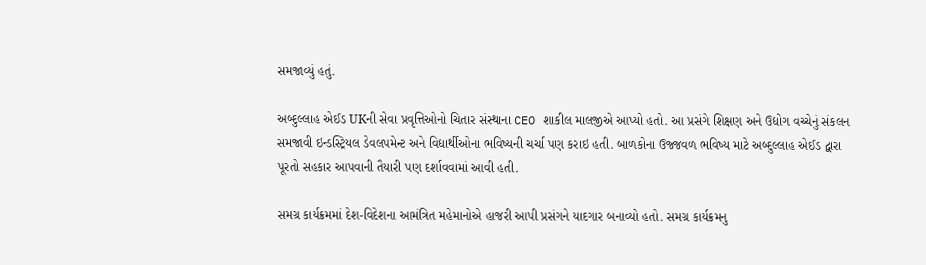સમજાવ્યું હતું.

અબ્દુલ્લાહ એઈડ UKની સેવા પ્રવૃત્તિઓનો ચિતાર સંસ્થાના CEO શાકીલ માલજીએ આપ્યો હતો. આ પ્રસંગે શિક્ષણ અને ઉદ્યોગ વચ્ચેનું સંકલન સમજાવી ઇન્ડસ્ટ્રિયલ ડેવલપમેન્ટ અને વિદ્યાર્થીઓના ભવિષ્યની ચર્ચા પણ કરાઇ હતી. બાળકોના ઉજ્જવળ ભવિષ્ય માટે અબ્દુલ્લાહ એઈડ દ્વારા પૂરતો સહકાર આપવાની તૈયારી પણ દર્શાવવામાં આવી હતી.

સમગ્ર કાર્યક્રમમાં દેશ-વિદેશના આમંત્રિત મહેમાનોએ હાજરી આપી પ્રસંગને યાદગાર બનાવ્યો હતો. સમગ્ર કાર્યક્રમનુ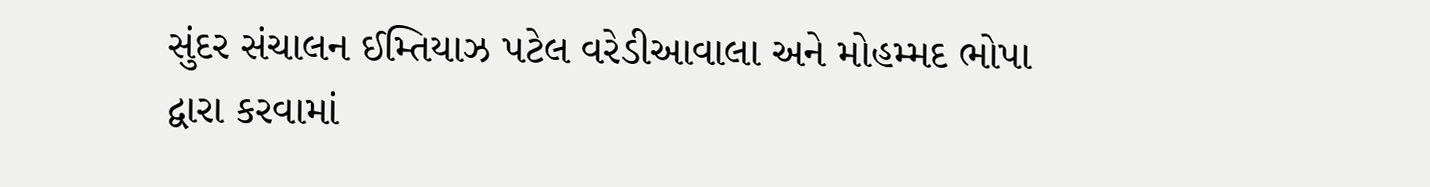સુંદર સંચાલન ઈમ્તિયાઝ પટેલ વરેડીઆવાલા અને મોહમ્મદ ભોપા દ્વારા કરવામાં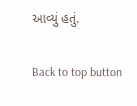આવ્યું હતું.

Back to top button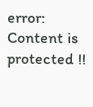error: Content is protected !!